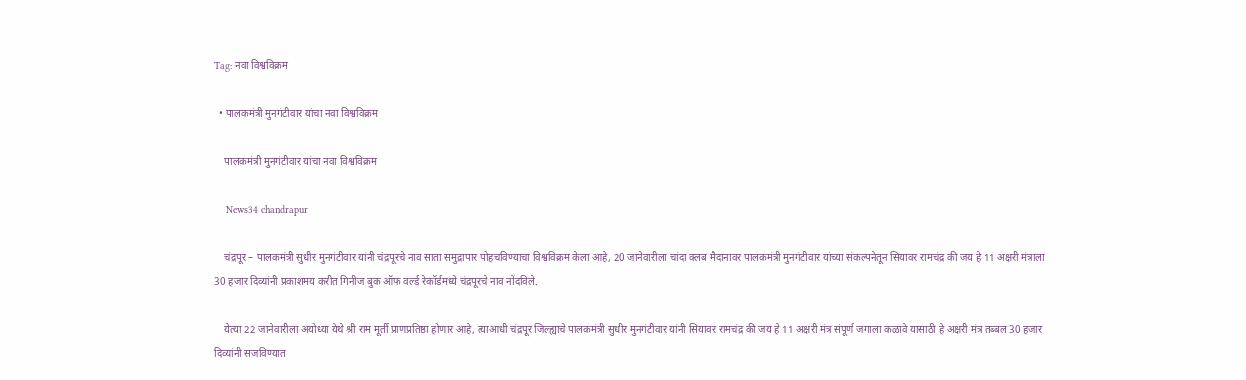Tag: नवा विश्वविक्रम

  • पालकमंत्री मुनगंटीवार यांचा नवा विश्वविक्रम

    पालकमंत्री मुनगंटीवार यांचा नवा विश्वविक्रम

    News34 chandrapur

    चंद्रपूर – पालकमंत्री सुधीर मुनगंटीवार यांनी चंद्रपूरचे नाव साता समुद्रापार पोहचविण्याचा विश्वविक्रम केला आहे, 20 जानेवारीला चांदा क्लब मैदानावर पालकमंत्री मुनगंटीवार यांच्या संकल्पनेतून सियावर रामचंद्र की जय हे 11 अक्षरी मंत्राला 30 हजार दिव्यांनी प्रकाशमय करीत गिनीज बुक ऑफ वर्ल्ड रेकॉर्डमध्ये चंद्रपूरचे नाव नोंदविले.

    येत्या 22 जानेवारीला अयोध्या येथे श्री राम मूर्ती प्राणप्रतिष्ठा होणार आहे, त्याआधी चंद्रपूर जिल्ह्याचे पालकमंत्री सुधीर मुनगंटीवार यांनी सियावर रामचंद्र की जय हे 11 अक्षरी मंत्र संपूर्ण जगाला कळावे यासाठी हे अक्षरी मंत्र तब्बल 30 हजार दिव्यांनी सजविण्यात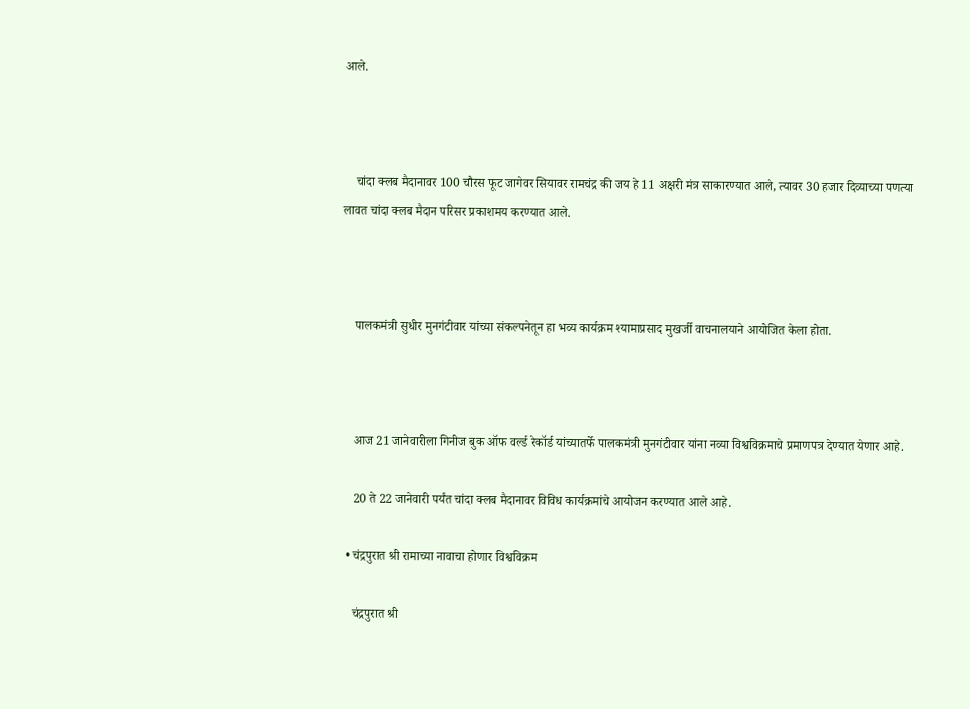आले.



    चांदा क्लब मैदानावर 100 चौरस फूट जागेवर सियावर रामचंद्र की जय हे 11 अक्षरी मंत्र साकारण्यात आले, त्यावर 30 हजार दिव्याच्या पणत्या लावत चांदा क्लब मैदान परिसर प्रकाशमय करण्यात आले.



    पालकमंत्री सुधीर मुनगंटीवार यांच्या संकल्पनेतून हा भव्य कार्यक्रम श्यामाप्रसाद मुखर्जी वाचनालयाने आयोजित केला होता.



    आज 21 जानेवारीला गिनीज बुक ऑफ वर्ल्ड रेकॉर्ड यांच्यातर्फे पालकमंत्री मुनगंटीवार यांना नव्या विश्वविक्रमाचे प्रमाणपत्र देण्यात येणार आहे.

    20 ते 22 जानेवारी पर्यंत चांदा क्लब मैदानावर विविध कार्यक्रमांचे आयोजन करण्यात आले आहे.

  • चंद्रपुरात श्री रामाच्या नावाचा होणार विश्वविक्रम

    चंद्रपुरात श्री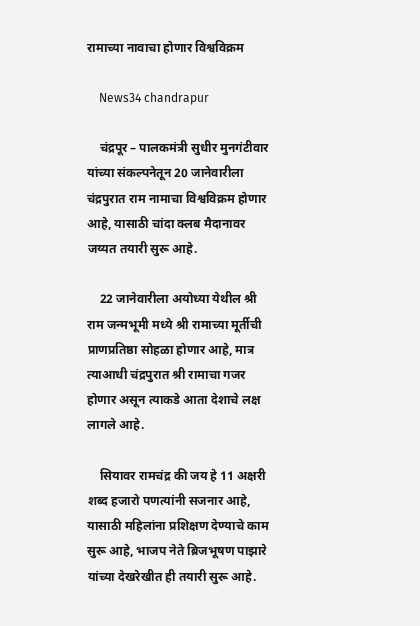रामाच्या नावाचा होणार विश्वविक्रम

    News34 chandrapur

    चंद्रपूर – पालकमंत्री सुधीर मुनगंटीवार यांच्या संकल्पनेतून 20 जानेवारीला चंद्रपुरात राम नामाचा विश्वविक्रम होणार आहे, यासाठी चांदा क्लब मैदानावर जय्यत तयारी सुरू आहे.

    22 जानेवारीला अयोध्या येथील श्री राम जन्मभूमी मध्ये श्री रामाच्या मूर्तीची प्राणप्रतिष्ठा सोहळा होणार आहे, मात्र त्याआधी चंद्रपुरात श्री रामाचा गजर होणार असून त्याकडे आता देशाचे लक्ष लागले आहे.

    सियावर रामचंद्र की जय हे 11 अक्षरी शब्द हजारो पणत्यांनी सजनार आहे, यासाठी महिलांना प्रशिक्षण देण्याचे काम सुरू आहे, भाजप नेते ब्रिजभूषण पाझारे यांच्या देखरेखीत ही तयारी सुरू आहे.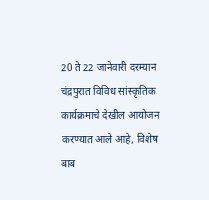20 ते 22 जानेवारी दरम्यान चंद्रपुरात विविध सांस्कृतिक कार्यक्रमाचे देखील आयोजन करण्यात आले आहे, विशेष बाब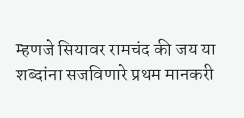म्हणजे सियावर रामचंद की जय या शब्दांना सजविणारे प्रथम मानकरी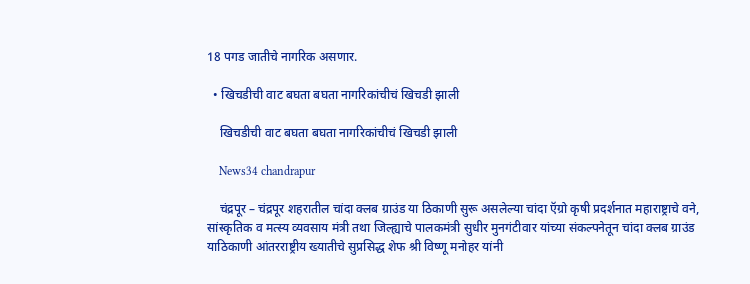18 पगड जातीचे नागरिक असणार.

  • खिचडीची वाट बघता बघता नागरिकांचीचं खिचडी झाली

    खिचडीची वाट बघता बघता नागरिकांचीचं खिचडी झाली

    News34 chandrapur

    चंद्रपूर – चंद्रपूर शहरातील चांदा क्लब ग्राउंड या ठिकाणी सुरू असलेल्या चांदा ऍग्रो कृषी प्रदर्शनात महाराष्ट्राचे वने, सांस्कृतिक व मत्स्य व्यवसाय मंत्री तथा जिल्ह्याचे पालकमंत्री सुधीर मुनगंटीवार यांच्या संकल्पनेतून चांदा क्लब ग्राउंड याठिकाणी आंतरराष्ट्रीय ख्यातीचे सुप्रसिद्ध शेफ श्री विष्णू मनोहर यांनी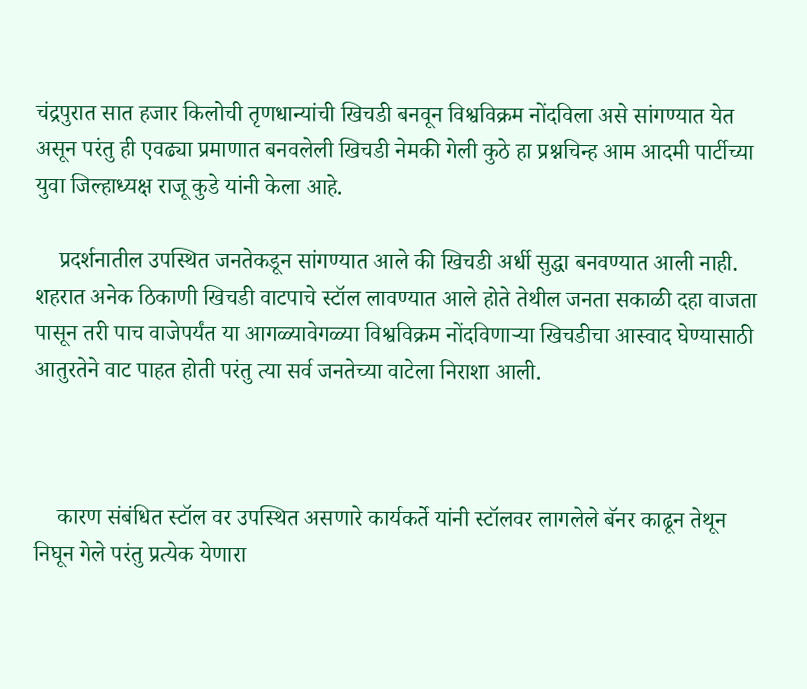चंद्रपुरात सात हजार किलोची तृणधान्यांची खिचडी बनवून विश्वविक्रम नोंदविला असे सांगण्यात येत असून परंतु ही एवढ्या प्रमाणात बनवलेली खिचडी नेमकी गेली कुठे हा प्रश्नचिन्ह आम आदमी पार्टीच्या युवा जिल्हाध्यक्ष राजू कुडे यांनी केला आहे.

    प्रदर्शनातील उपस्थित जनतेकडून सांगण्यात आले की खिचडी अर्धी सुद्धा बनवण्यात आली नाही. शहरात अनेक ठिकाणी खिचडी वाटपाचे स्टॉल लावण्यात आले होते तेथील जनता सकाळी दहा वाजता पासून तरी पाच वाजेपर्यंत या आगळ्यावेगळ्या विश्वविक्रम नोंदविणाऱ्या खिचडीचा आस्वाद घेण्यासाठी आतुरतेने वाट पाहत होती परंतु त्या सर्व जनतेच्या वाटेला निराशा आली.



    कारण संबंधित स्टॉल वर उपस्थित असणारे कार्यकर्ते यांनी स्टॉलवर लागलेले बॅनर काढून तेथून निघून गेले परंतु प्रत्येक येणारा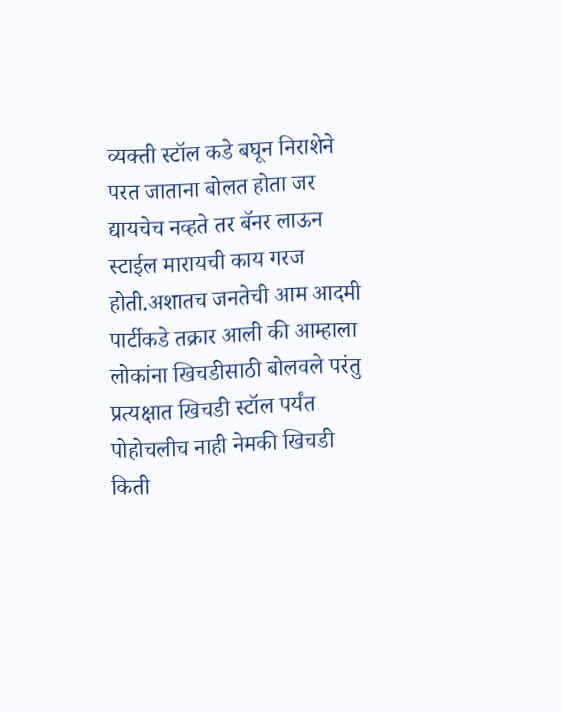व्यक्ती स्टॉल कडे बघून निराशेने परत जाताना बोलत होता जर द्यायचेच नव्हते तर बॅनर लाऊन‌ स्टाईल मारायची काय गरज होती.अशातच जनतेची आम आदमी पार्टीकडे तक्रार आली की आम्हाला लोकांना खिचडीसाठी बोलवले परंतु प्रत्यक्षात खिचडी स्टॉल पर्यंत पोहोचलीच नाही नेमकी खिचडी किती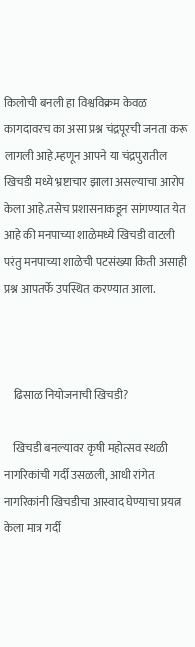किलोची बनली हा विश्वविक्रम केवळ कागदावरच का असा प्रश्न चंद्रपूरची जनता करू लागली आहे.म्हणून आपने या चंद्रपुरातील खिचडी मध्ये भ्रष्टाचार झाला असल्याचा आरोप केला आहे.तसेच प्रशासनाकडून सांगण्यात येत आहे की मनपाच्या शाळेमध्ये खिचडी वाटली परंतु मनपाच्या शाळेची पटसंख्या किती असाही प्रश्न आपतर्फे उपस्थित करण्यात आला.



    ढिसाळ नियोजनाची खिचडी?

    खिचडी बनल्यावर कृषी महोत्सव स्थळी नागरिकांची गर्दी उसळली, आधी रांगेत नागरिकांनी खिचडीचा आस्वाद घेण्याचा प्रयत्न केला मात्र गर्दी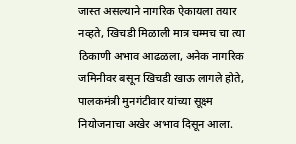जास्त असल्याने नागरिक ऐकायला तयार नव्हते, खिचडी मिळाली मात्र चम्मच चा त्या ठिकाणी अभाव आढळला, अनेक नागरिक जमिनीवर बसून खिचडी खाऊ लागले होते, पालकमंत्री मुनगंटीवार यांच्या सूक्ष्म नियोजनाचा अखेर अभाव दिसून आला.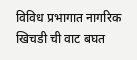विविध प्रभागात नागरिक खिचडी ची वाट बघत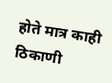होते मात्र काही ठिकाणी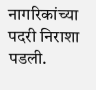नागरिकांच्या पदरी निराशा पडली.